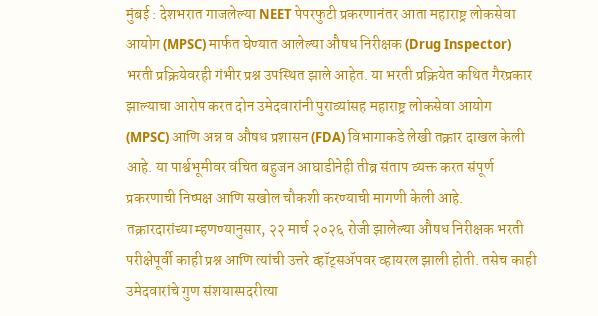मुंबई : देशभरात गाजलेल्या NEET पेपरफुटी प्रकरणानंतर आता महाराष्ट्र लोकसेवा आयोग (MPSC) मार्फत घेण्यात आलेल्या औषध निरीक्षक (Drug Inspector) भरती प्रक्रियेवरही गंभीर प्रश्न उपस्थित झाले आहेत. या भरती प्रक्रियेत कथित गैरप्रकार झाल्याचा आरोप करत दोन उमेदवारांनी पुराव्यांसह महाराष्ट्र लोकसेवा आयोग (MPSC) आणि अन्न व औषध प्रशासन (FDA) विभागाकडे लेखी तक्रार दाखल केली आहे. या पार्श्वभूमीवर वंचित बहुजन आघाडीनेही तीव्र संताप व्यक्त करत संपूर्ण प्रकरणाची निष्पक्ष आणि सखोल चौकशी करण्याची मागणी केली आहे.
तक्रारदारांच्या म्हणण्यानुसार, २२ मार्च २०२६ रोजी झालेल्या औषध निरीक्षक भरती परीक्षेपूर्वी काही प्रश्न आणि त्यांची उत्तरे व्हॉट्सॲपवर व्हायरल झाली होती. तसेच काही उमेदवारांचे गुण संशयास्पदरीत्या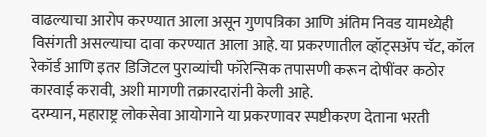वाढल्याचा आरोप करण्यात आला असून गुणपत्रिका आणि अंतिम निवड यामध्येही विसंगती असल्याचा दावा करण्यात आला आहे. या प्रकरणातील व्हॉट्सॲप चॅट, कॉल रेकॉर्ड आणि इतर डिजिटल पुराव्यांची फॉरेन्सिक तपासणी करून दोषींवर कठोर कारवाई करावी, अशी मागणी तक्रारदारांनी केली आहे.
दरम्यान, महाराष्ट्र लोकसेवा आयोगाने या प्रकरणावर स्पष्टीकरण देताना भरती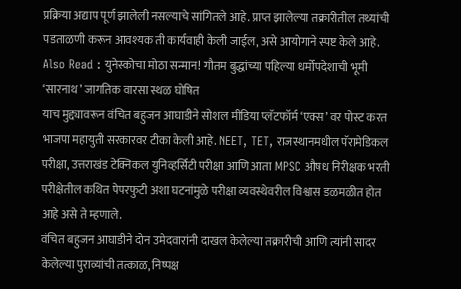प्रक्रिया अद्याप पूर्ण झालेली नसल्याचे सांगितले आहे. प्राप्त झालेल्या तक्रारीतील तथ्यांची पडताळणी करून आवश्यक ती कार्यवाही केली जाईल, असे आयोगाने स्पष्ट केले आहे.
Also Read : युनेस्कोचा मोठा सन्मान! गौतम बुद्धांच्या पहिल्या धर्मोपदेशाची भूमी ‘सारनाथ’ जागतिक वारसा स्थळ घोषित
याच मुद्द्यावरून वंचित बहुजन आघाडीने सोशल मीडिया प्लॅटफॉर्म ‘एक्स’ वर पोस्ट करत भाजपा महायुती सरकारवर टीका केली आहे. NEET, TET, राजस्थानमधील पॅरामेडिकल परीक्षा, उत्तराखंड टेक्निकल युनिव्हर्सिटी परीक्षा आणि आता MPSC औषध निरीक्षक भरती परीक्षेतील कथित पेपरफुटी अशा घटनांमुळे परीक्षा व्यवस्थेवरील विश्वास डळमळीत होत आहे असे ते म्हणाले.
वंचित बहुजन आघाडीने दोन उमेदवारांनी दाखल केलेल्या तक्रारीची आणि त्यांनी सादर केलेल्या पुराव्यांची तत्काळ, निष्पक्ष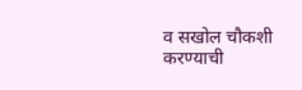व सखोल चौकशी करण्याची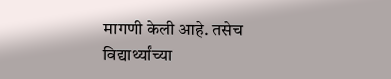मागणी केली आहे. तसेच विद्यार्थ्यांच्या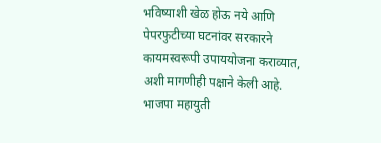भविष्याशी खेळ होऊ नये आणि पेपरफुटीच्या घटनांवर सरकारने कायमस्वरूपी उपाययोजना कराव्यात, अशी मागणीही पक्षाने केली आहे. भाजपा महायुती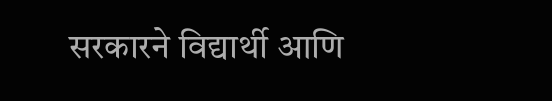सरकारने विद्यार्थी आणि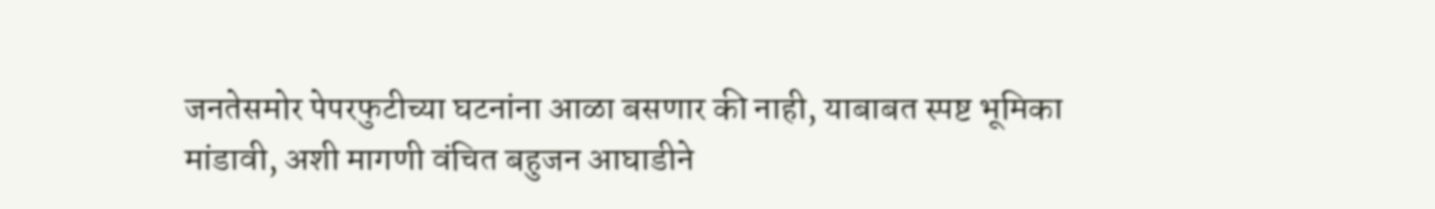जनतेसमोर पेपरफुटीच्या घटनांना आळा बसणार की नाही, याबाबत स्पष्ट भूमिका मांडावी, अशी मागणी वंचित बहुजन आघाडीने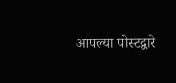आपल्या पोस्टद्वारे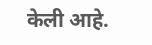केली आहे.